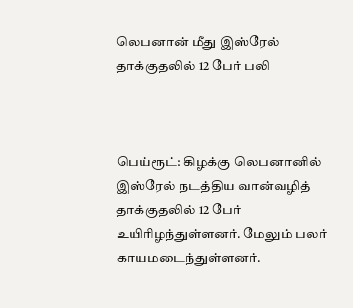லெபனான் மீது இஸ்ரேல் தாக்குதலில் 12 பேர் பலி



பெய்ரூட்: கிழக்கு லெபனானில் இஸ்ரேல் நடத்திய வான்வழித் தாக்குதலில் 12 பேர் உயிரிழந்துள்ளனர். மேலும் பலர் காயமடைந்துள்ளனர்.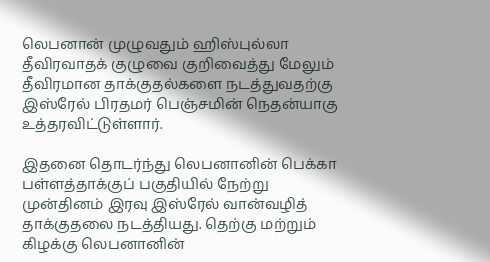லெபனான் முழுவதும் ஹிஸ்புல்லா தீவிரவாதக் குழுவை குறிவைத்து மேலும் தீவிரமான தாக்குதல்களை நடத்துவதற்கு இஸ்ரேல் பிரதமர் பெஞ்சமின் நெதன்யாகு உத்தரவிட்டுள்ளார்.

இதனை தொடர்ந்து லெபனானின் பெக்கா பள்ளத்தாக்குப் பகுதியில் நேற்று முன்தினம் இரவு இஸ்ரேல் வான்வழித் தாக்குதலை நடத்தியது. தெற்கு மற்றும் கிழக்கு லெபனானின்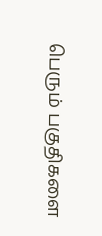பெரும் பகுதிகளை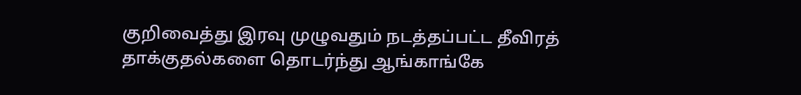குறிவைத்து இரவு முழுவதும் நடத்தப்பட்ட தீவிரத் தாக்குதல்களை தொடர்ந்து ஆங்காங்கே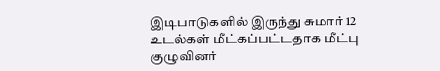இடிபாடுகளில் இருந்து சுமார் 12 உடல்கள் மீட்கப்பட்டதாக மீட்பு குழுவினர்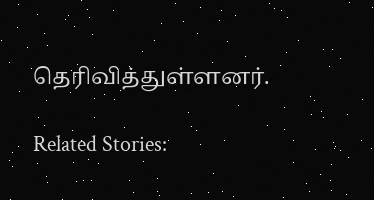தெரிவித்துள்ளனர்.

Related Stories: